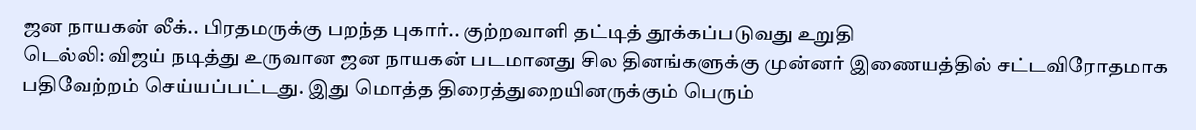ஜன நாயகன் லீக்.. பிரதமருக்கு பறந்த புகார்.. குற்றவாளி தட்டித் தூக்கப்படுவது உறுதி
டெல்லி: விஜய் நடித்து உருவான ஜன நாயகன் படமானது சில தினங்களுக்கு முன்னர் இணையத்தில் சட்டவிரோதமாக பதிவேற்றம் செய்யப்பட்டது. இது மொத்த திரைத்துறையினருக்கும் பெரும்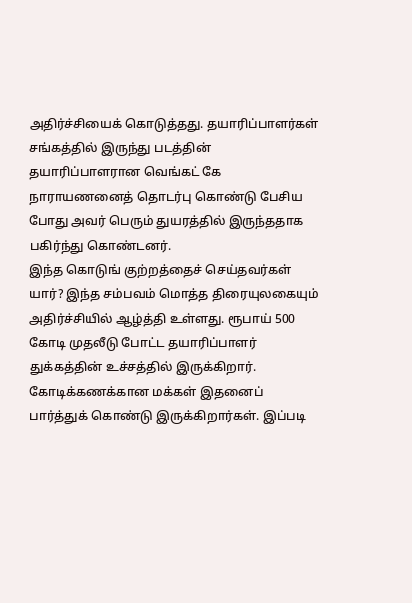அதிர்ச்சியைக் கொடுத்தது. தயாரிப்பாளர்கள் சங்கத்தில் இருந்து படத்தின் தயாரிப்பாளரான வெங்கட் கே நாராயணனைத் தொடர்பு கொண்டு பேசிய போது அவர் பெரும் துயரத்தில் இருந்ததாக பகிர்ந்து கொண்டனர்.
இந்த கொடுங் குற்றத்தைச் செய்தவர்கள் யார்? இந்த சம்பவம் மொத்த திரையுலகையும் அதிர்ச்சியில் ஆழ்த்தி உள்ளது. ரூபாய் 500 கோடி முதலீடு போட்ட தயாரிப்பாளர் துக்கத்தின் உச்சத்தில் இருக்கிறார். கோடிக்கணக்கான மக்கள் இதனைப் பார்த்துக் கொண்டு இருக்கிறார்கள். இப்படி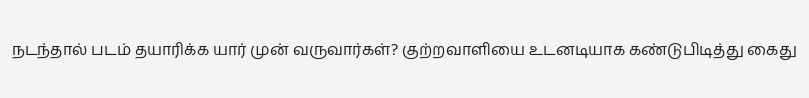நடந்தால் படம் தயாரிக்க யார் முன் வருவார்கள்? குற்றவாளியை உடனடியாக கண்டுபிடித்து கைது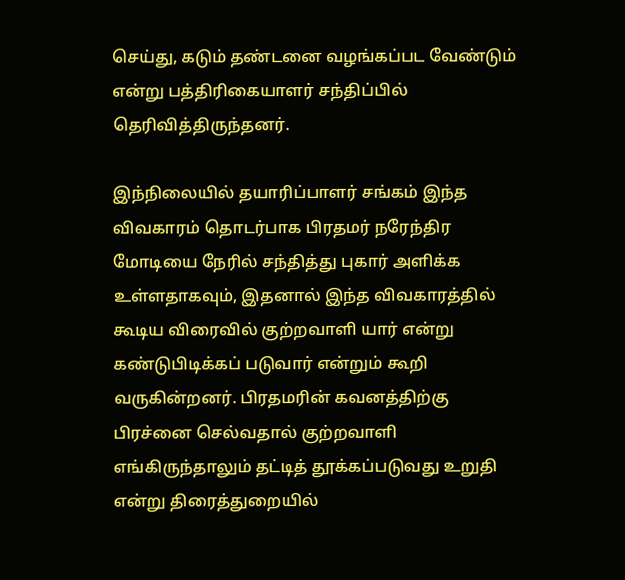செய்து, கடும் தண்டனை வழங்கப்பட வேண்டும் என்று பத்திரிகையாளர் சந்திப்பில் தெரிவித்திருந்தனர்.

இந்நிலையில் தயாரிப்பாளர் சங்கம் இந்த விவகாரம் தொடர்பாக பிரதமர் நரேந்திர மோடியை நேரில் சந்தித்து புகார் அளிக்க உள்ளதாகவும், இதனால் இந்த விவகாரத்தில் கூடிய விரைவில் குற்றவாளி யார் என்று கண்டுபிடிக்கப் படுவார் என்றும் கூறி வருகின்றனர். பிரதமரின் கவனத்திற்கு பிரச்னை செல்வதால் குற்றவாளி எங்கிருந்தாலும் தட்டித் தூக்கப்படுவது உறுதி என்று திரைத்துறையில்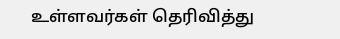உள்ளவர்கள் தெரிவித்து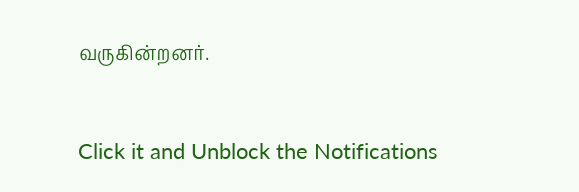வருகின்றனர்.


Click it and Unblock the Notifications